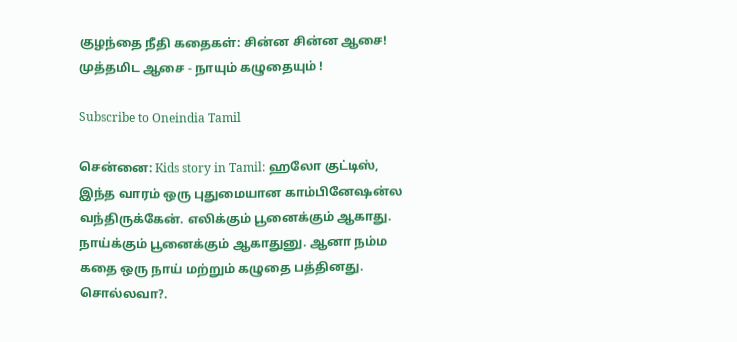குழந்தை நீதி கதைகள்: சின்ன சின்ன ஆசை! முத்தமிட ஆசை - நாயும் கழுதையும் !

Subscribe to Oneindia Tamil

சென்னை: Kids story in Tamil: ஹலோ குட்டிஸ், இந்த வாரம் ஒரு புதுமையான காம்பினேஷன்ல வந்திருக்கேன். எலிக்கும் பூனைக்கும் ஆகாது. நாய்க்கும் பூனைக்கும் ஆகாதுனு. ஆனா நம்ம கதை ஒரு நாய் மற்றும் கழுதை பத்தினது. சொல்லவா?.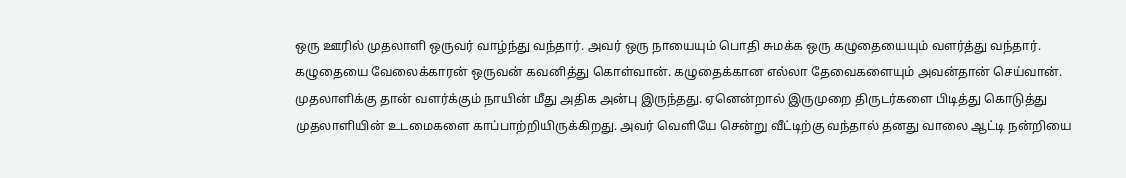ஒரு ஊரில் முதலாளி ஒருவர் வாழ்ந்து வந்தார். அவர் ஒரு நாயையும் பொதி சுமக்க ஒரு கழுதையையும் வளர்த்து வந்தார். கழுதையை வேலைக்காரன் ஒருவன் கவனித்து கொள்வான். கழுதைக்கான எல்லா தேவைகளையும் அவன்தான் செய்வான். முதலாளிக்கு தான் வளர்க்கும் நாயின் மீது அதிக அன்பு இருந்தது. ஏனென்றால் இருமுறை திருடர்களை பிடித்து கொடுத்து முதலாளியின் உடமைகளை காப்பாற்றியிருக்கிறது. அவர் வெளியே சென்று வீட்டிற்கு வந்தால் தனது வாலை ஆட்டி நன்றியை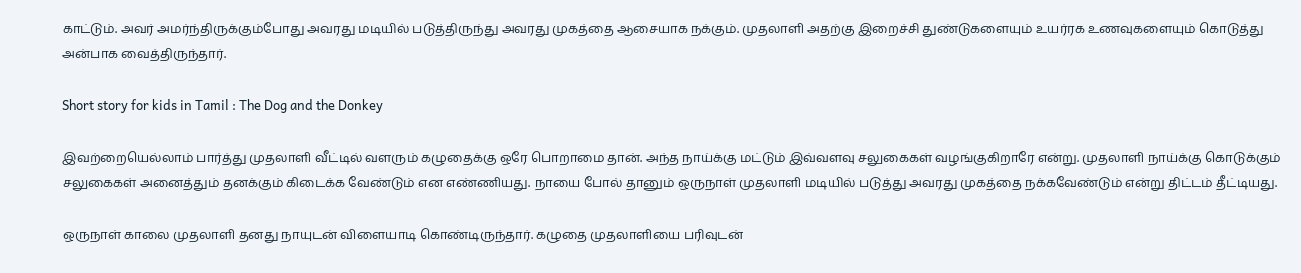காட்டும். அவர் அமர்ந்திருக்கும்போது அவரது மடியில் படுத்திருந்து அவரது முகத்தை ஆசையாக நக்கும். முதலாளி அதற்கு இறைச்சி துண்டுகளையும் உயர்ரக உணவுகளையும் கொடுத்து அன்பாக வைத்திருந்தார்.

Short story for kids in Tamil : The Dog and the Donkey

இவற்றையெல்லாம் பார்த்து முதலாளி வீட்டில் வளரும் கழுதைக்கு ஒரே பொறாமை தான். அந்த நாய்க்கு மட்டும் இவ்வளவு சலுகைகள் வழங்குகிறாரே என்று. முதலாளி நாய்க்கு கொடுக்கும் சலுகைகள் அனைத்தும் தனக்கும் கிடைக்க வேண்டும் என எண்ணியது. நாயை போல் தானும் ஒருநாள் முதலாளி மடியில் படுத்து அவரது முகத்தை நக்கவேண்டும் என்று திட்டம் தீட்டியது.

ஒருநாள் காலை முதலாளி தனது நாயுடன் விளையாடி கொண்டிருந்தார். கழுதை முதலாளியை பரிவுடன்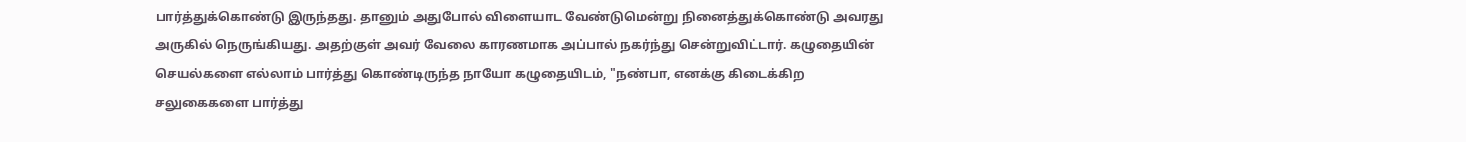பார்த்துக்கொண்டு இருந்தது. தானும் அதுபோல் விளையாட வேண்டுமென்று நினைத்துக்கொண்டு அவரது அருகில் நெருங்கியது. அதற்குள் அவர் வேலை காரணமாக அப்பால் நகர்ந்து சென்றுவிட்டார். கழுதையின் செயல்களை எல்லாம் பார்த்து கொண்டிருந்த நாயோ கழுதையிடம், "நண்பா, எனக்கு கிடைக்கிற சலுகைகளை பார்த்து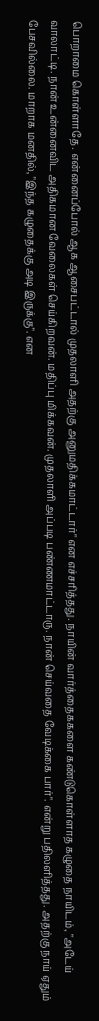பொறாமை கொள்ளாதே. என்னைப்போல் ஆக ஆசைபட்டால் முதலாளி அதற்கு அனுமதிக்கமாட்டார்" என எச்சரித்தது. நாயின் வார்த்தைககளை கண்டுகொள்ளாத கழுதை நாயிடம், "அடேய் வாலாட்டி. நான் உன்னைவிட அதிகமான வேலைகள் செய்கிறவன். மதிப்பு மிக்கவன். முதலாளி அப்படி பண்ணமாட்டாரு. நான் செய்வதை வேடிக்கை பார்". என்று பதிலளித்தது. அதற்கு நாய் ஏதும் பேசவில்லை. மாறாக மனதில், "இந்த கழுதைக்கு அடி இருக்கு". என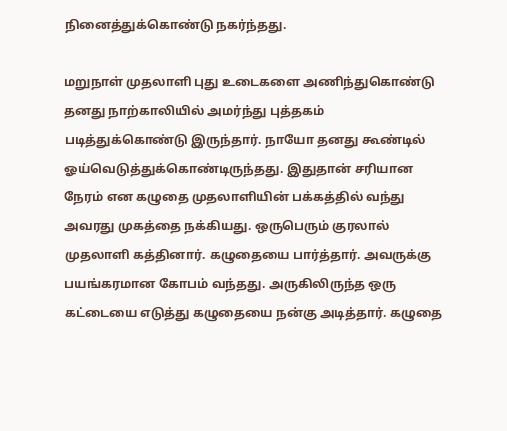நினைத்துக்கொண்டு நகர்ந்தது.

மறுநாள் முதலாளி புது உடைகளை அணிந்துகொண்டு தனது நாற்காலியில் அமர்ந்து புத்தகம் படித்துக்கொண்டு இருந்தார். நாயோ தனது கூண்டில் ஓய்வெடுத்துக்கொண்டிருந்தது. இதுதான் சரியான நேரம் என கழுதை முதலாளியின் பக்கத்தில் வந்து அவரது முகத்தை நக்கியது. ஒருபெரும் குரலால் முதலாளி கத்தினார். கழுதையை பார்த்தார். அவருக்கு பயங்கரமான கோபம் வந்தது. அருகிலிருந்த ஒரு கட்டையை எடுத்து கழுதையை நன்கு அடித்தார். கழுதை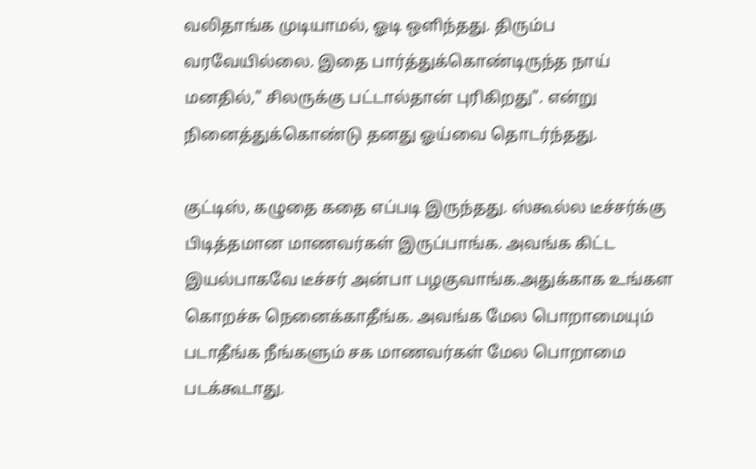வலிதாங்க முடியாமல், ஓடி ஒளிந்தது. திரும்ப வரவேயில்லை. இதை பார்த்துக்கொண்டிருந்த நாய் மனதில்," சிலருக்கு பட்டால்தான் புரிகிறது". என்று நினைத்துக்கொண்டு தனது ஓய்வை தொடர்ந்தது.

குட்டிஸ், கழுதை கதை எப்படி இருந்தது. ஸ்கூல்ல டீச்சர்க்கு பிடித்தமான மாணவர்கள் இருப்பாங்க. அவங்க கிட்ட இயல்பாகவே டீச்சர் அன்பா பழகுவாங்க.அதுக்காக உங்கள கொறச்சு நெனைக்காதீங்க. அவங்க மேல பொறாமையும் படாதீங்க நீங்களும் சக மாணவர்கள் மேல பொறாமை படக்கூடாது.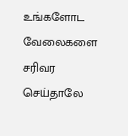உங்களோட வேலைகளை சரிவர செய்தாலே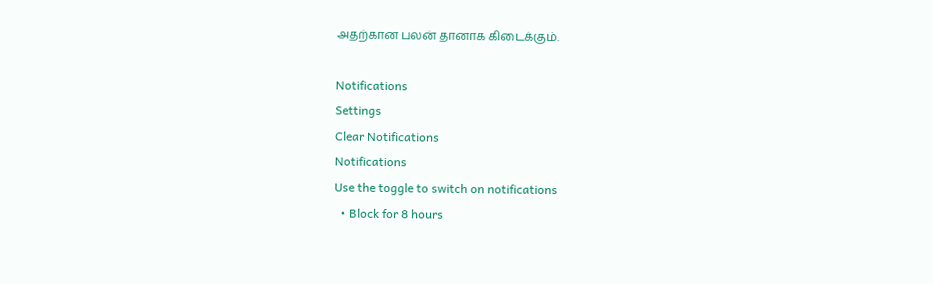அதற்கான பலன் தானாக கிடைக்கும்.

Notifications
Settings
Clear Notifications
Notifications
Use the toggle to switch on notifications
  • Block for 8 hours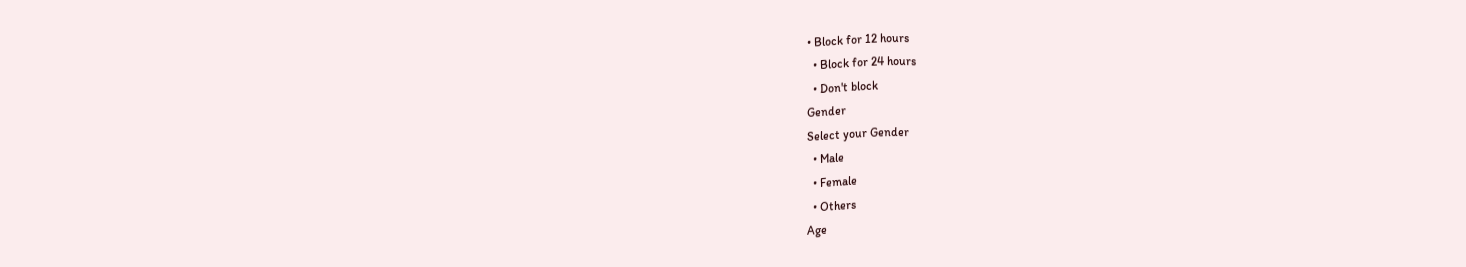• Block for 12 hours
  • Block for 24 hours
  • Don't block
Gender
Select your Gender
  • Male
  • Female
  • Others
Age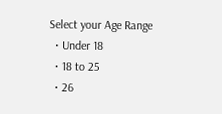Select your Age Range
  • Under 18
  • 18 to 25
  • 26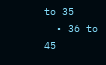to 35
  • 36 to 45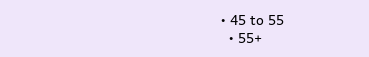• 45 to 55
  • 55+